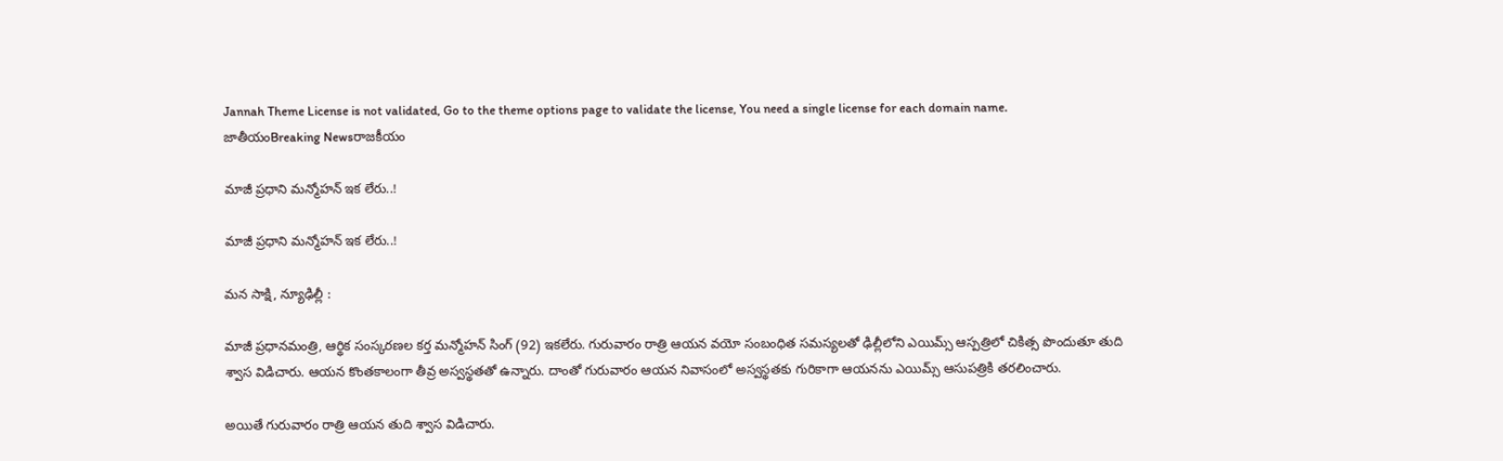Jannah Theme License is not validated, Go to the theme options page to validate the license, You need a single license for each domain name.
జాతీయంBreaking Newsరాజకీయం

మాజీ ప్రధాని మన్మోహన్ ఇక లేరు..!

మాజీ ప్రధాని మన్మోహన్ ఇక లేరు..!

మన సాక్షి, న్యూఢిల్లీ :

మాజీ ప్రధానమంత్రి, ఆర్థిక సంస్కరణల కర్త మన్మోహన్ సింగ్ (92) ఇకలేరు. గురువారం రాత్రి ఆయన వయో సంబంధిత సమస్యలతో ఢిల్లీలోని ఎయిమ్స్ ఆస్పత్రిలో చికిత్స పొందుతూ తుది శ్వాస విడిచారు. ఆయన కొంతకాలంగా తీవ్ర అస్వస్థతతో ఉన్నారు. దాంతో గురువారం ఆయన నివాసంలో అస్వస్థతకు గురికాగా ఆయనను ఎయిమ్స్ ఆసుపత్రికి తరలించారు.

అయితే గురువారం రాత్రి ఆయన తుది శ్వాస విడిచారు.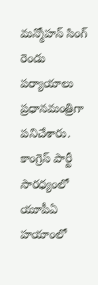మన్మోహన్ సింగ్ రెండు పర్యాయాలు ప్రధానమంత్రిగా పనిచేశారు. కాంగ్రెస్ పార్టీ సారధ్యంలో యూపీఏ హయాంలో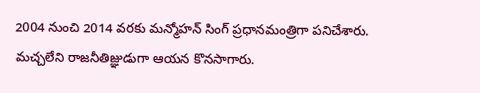2004 నుంచి 2014 వరకు మన్మోహన్ సింగ్ ప్రధానమంత్రిగా పనిచేశారు. మచ్చలేని రాజనీతిజ్ఞుడుగా ఆయన కొనసాగారు.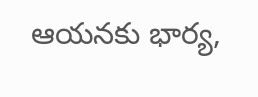ఆయనకు భార్య,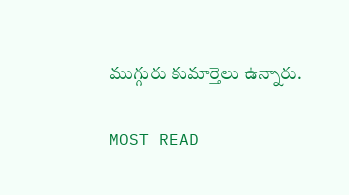ముగ్గురు కుమార్తెలు ఉన్నారు.

MOST READ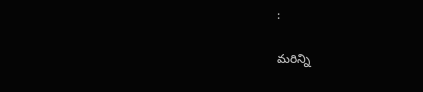:

మరిన్ని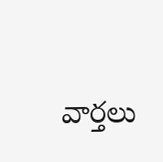వార్తలు